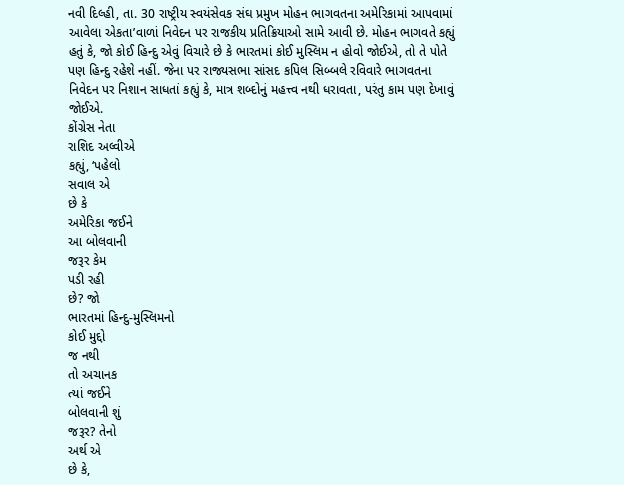નવી દિલ્હી, તા. 30 રાષ્ટ્રીય સ્વયંસેવક સંઘ પ્રમુખ મોહન ભાગવતના અમેરિકામાં આપવામાં આવેલા એકતા’વાળાં નિવેદન પર રાજકીય પ્રતિક્રિયાઓ સામે આવી છે. મોહન ભાગવતે કહ્યું હતું કે, જો કોઈ હિન્દુ એવું વિચારે છે કે ભારતમાં કોઈ મુસ્લિમ ન હોવો જોઈએ, તો તે પોતે પણ હિન્દુ રહેશે નહીં. જેના પર રાજ્યસભા સાંસદ કપિલ સિબ્બલે રવિવારે ભાગવતના નિવેદન પર નિશાન સાધતાં કહ્યું કે, માત્ર શબ્દોનું મહત્ત્વ નથી ધરાવતા, પરંતુ કામ પણ દેખાવું જોઈએ.
કોંગ્રેસ નેતા
રાશિદ અલ્વીએ
કહ્યું, ‘પહેલો
સવાલ એ
છે કે
અમેરિકા જઈને
આ બોલવાની
જરૂર કેમ
પડી રહી
છે? જો
ભારતમાં હિન્દુ-મુસ્લિમનો
કોઈ મુદ્દો
જ નથી
તો અચાનક
ત્યાં જઈને
બોલવાની શું
જરૂર? તેનો
અર્થ એ
છે કે,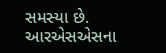સમસ્યા છે.
આરએસએસના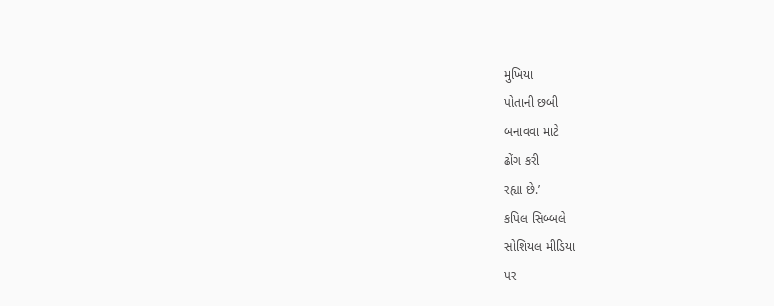મુખિયા
પોતાની છબી
બનાવવા માટે
ઢોંગ કરી
રહ્યા છે.’
કપિલ સિબ્બલે
સોશિયલ મીડિયા
પર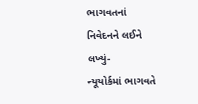ભાગવતનાં
નિવેદનને લઈને
લખ્યું-
ન્યૂયોર્કમાં ભાગવતે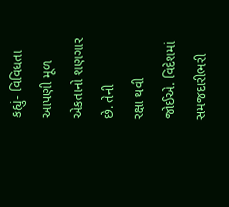કહ્યું- વિવિધતા
આપણી મૂળ
એકતાનો શણગાર
છે. તેની
રક્ષા થવી
જોઈએ. વિદેશમાં
સમજદારીભરી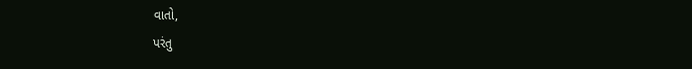વાતો,
પરંતુ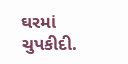ઘરમાં
ચુપકીદી.